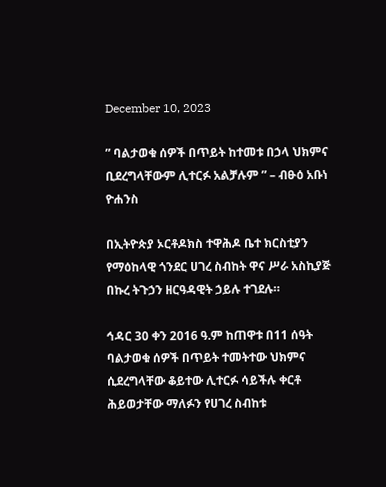December 10, 2023

” ባልታወቁ ሰዎች በጥይት ከተመቱ በኃላ ህክምና ቢደረግላቸውም ሊተርፉ አልቻሉም ” – ብፁዕ አቡነ ዮሐንስ

በኢትዮጵያ ኦርቶዶክስ ተዋሕዶ ቤተ ክርስቲያን የማዕከላዊ ጎንደር ሀገረ ስብከት ዋና ሥራ አስኪያጅ በኩረ ትጉኃን ዘርዓዳዊት ኃይሉ ተገደሉ።

ኅዳር 30 ቀን 2016 ዓ.ም ከጠዋቱ በ11 ሰዓት ባልታወቁ ሰዎች በጥይት ተመትተው ህክምና ሲደረግላቸው ቆይተው ሊተርፉ ሳይችሉ ቀርቶ ሕይወታቸው ማለፉን የሀገረ ስብከቱ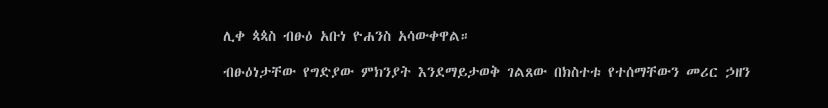ሊቀ ጳጳስ ብፁዕ አቡነ ዮሐንስ አሳውቀዋል።

ብፁዕነታቸው የግድያው ምክንያት እንደማይታወቅ ገልጸው በክስተቱ የተሰማቸውን መሪር ኃዘን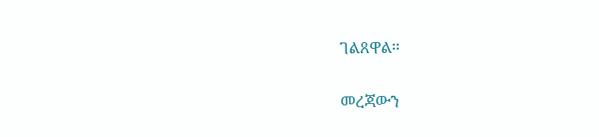ገልጸዋል።

መረጃውን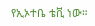የኢኦተቤ ቴቪ ነው።